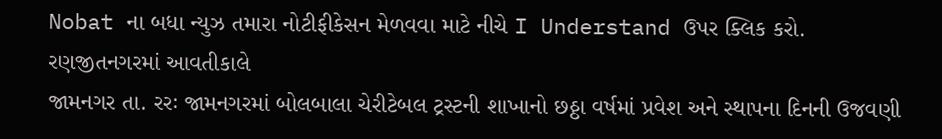Nobat ના બધા ન્યુઝ તમારા નોટીફીકેસન મેળવવા માટે નીચે I Understand ઉપર ક્લિક કરો.
રણજીતનગરમાં આવતીકાલે
જામનગર તા. રરઃ જામનગરમાં બોલબાલા ચેરીટેબલ ટ્રસ્ટની શાખાનો છઠ્ઠા વર્ષમાં પ્રવેશ અને સ્થાપના દિનની ઉજવણી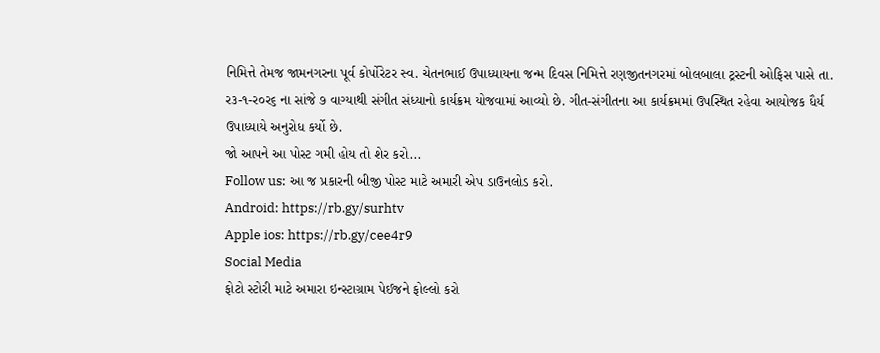નિમિત્તે તેમજ જામનગરના પૂર્વ કોર્પોરેટર સ્વ. ચેતનભાઈ ઉપાધ્યાયના જન્મ દિવસ નિમિત્તે રણજીતનગરમાં બોલબાલા ટ્રસ્ટની ઓફિસ પાસે તા. ર૩-૧-ર૦ર૬ ના સાંજે ૭ વાગ્યાથી સંગીત સંધ્યાનો કાર્યક્રમ યોજવામાં આવ્યો છે. ગીત-સંગીતના આ કાર્યક્રમમાં ઉપસ્થિત રહેવા આયોજક ધૈર્ય ઉપાધ્યાયે અનુરોધ કર્યો છે.
જો આપને આ પોસ્ટ ગમી હોય તો શેર કરો...
Follow us: આ જ પ્રકારની બીજી પોસ્ટ માટે અમારી એપ ડાઉનલોડ કરો.
Android: https://rb.gy/surhtv
Apple ios: https://rb.gy/cee4r9
Social Media
ફોટો સ્ટોરી માટે અમારા ઇન્સ્ટાગ્રામ પેઈજને ફોલ્લો કરો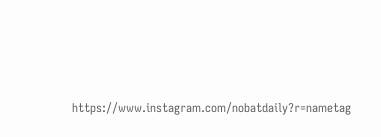https://www.instagram.com/nobatdaily?r=nametag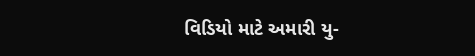વિડિયો માટે અમારી યુ-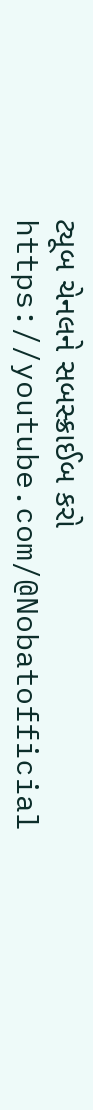ટ્યૂબ ચેનલને સબસ્ક્રાઈબ કરો
https://youtube.com/@Nobatofficial